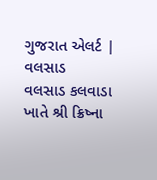ગુજરાત એલર્ટ | વલસાડ
વલસાડ કલવાડા ખાતે શ્રી ક્રિષ્ના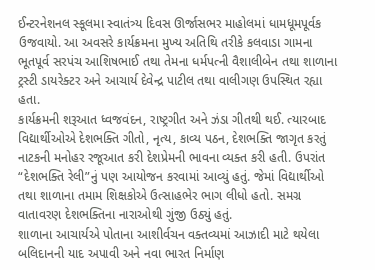ઈન્ટરનેશનલ સ્કૂલમા સ્વાતંત્ર્ય દિવસ ઊર્જાસભર માહોલમાં ધામધૂમપૂર્વક ઉજવાયો. આ અવસરે કાર્યક્રમના મુખ્ય અતિથિ તરીકે કલવાડા ગામના ભૂતપૂર્વ સરપંચ આશિષભાઈ તથા તેમના ધર્મપત્ની વૈશાલીબેન તથા શાળાના ટ્રસ્ટી ડાયરેક્ટર અને આચાર્ય દેવેન્દ્ર પાટીલ તથા વાલીગણ ઉપસ્થિત રહ્યા હતા.
કાર્યક્રમની શરૂઆત ધ્વજવંદન, રાષ્ટ્રગીત અને ઝંડા ગીતથી થઈ. ત્યારબાદ વિદ્યાર્થીઓએ દેશભક્તિ ગીતો, નૃત્ય, કાવ્ય પઠન, દેશભક્તિ જાગૃત કરતું નાટકની મનોહર રજૂઆત કરી દેશપ્રેમની ભાવના વ્યક્ત કરી હતી. ઉપરાંત “દેશભક્તિ રેલી”નું પણ આયોજન કરવામાં આવ્યું હતું. જેમાં વિદ્યાર્થીઓ તથા શાળાના તમામ શિક્ષકોએ ઉત્સાહભેર ભાગ લીધો હતો. સમગ્ર વાતાવરણ દેશભક્તિના નારાઓથી ગુંજી ઉઠ્યું હતું.
શાળાના આચાર્યએ પોતાના આશીર્વચન વક્તવ્યમાં આઝાદી માટે થયેલા બલિદાનની યાદ અપાવી અને નવા ભારત નિર્માણ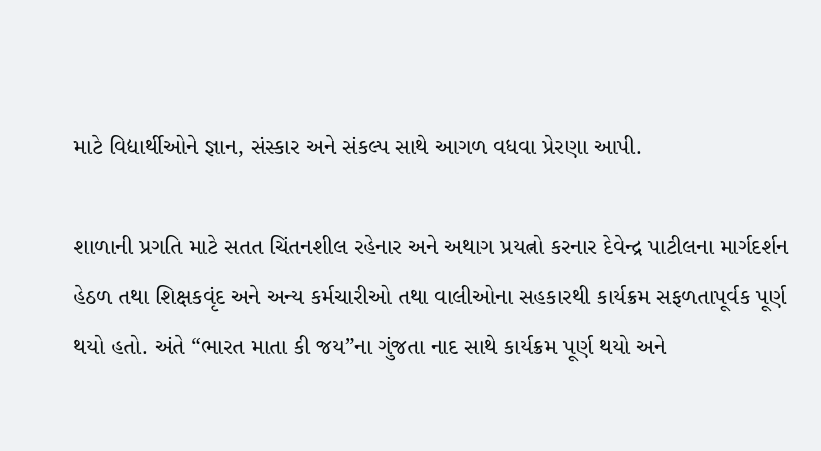માટે વિદ્યાર્થીઓને જ્ઞાન, સંસ્કાર અને સંકલ્પ સાથે આગળ વધવા પ્રેરણા આપી.

શાળાની પ્રગતિ માટે સતત ચિંતનશીલ રહેનાર અને અથાગ પ્રયત્નો કરનાર દેવેન્દ્ર પાટીલના માર્ગદર્શન હેઠળ તથા શિક્ષકવૃંદ અને અન્ય કર્મચારીઓ તથા વાલીઓના સહકારથી કાર્યક્રમ સફળતાપૂર્વક પૂર્ણ થયો હતો. અંતે “ભારત માતા કી જય”ના ગુંજતા નાદ સાથે કાર્યક્રમ પૂર્ણ થયો અને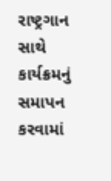રાષ્ટ્રગાન સાથે કાર્યક્રમનું સમાપન કરવામાં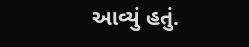આવ્યું હતું.